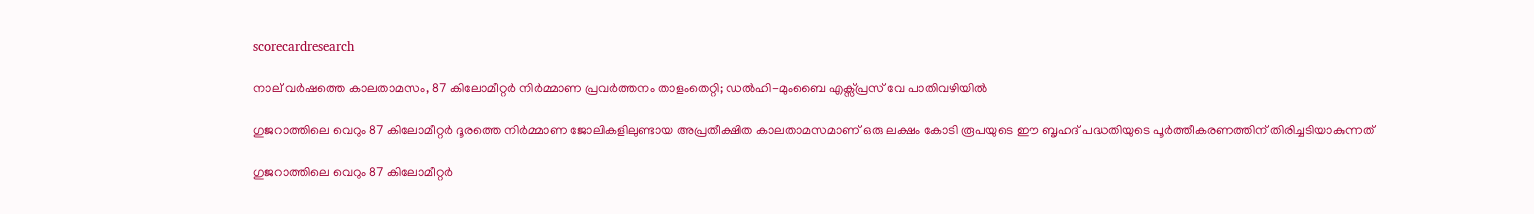scorecardresearch

നാല് വർഷത്തെ കാലതാമസം, 87 കിലോമീറ്റർ നിർമ്മാണ പ്രവർത്തനം താളംതെറ്റി; ഡൽഹി-മുംബൈ എക്സ്പ്രസ് വേ പാതിവഴിയിൽ

ഗുജറാത്തിലെ വെറും 87 കിലോമീറ്റർ ദൂരത്തെ നിർമ്മാണ ജോലികളിലുണ്ടായ അപ്രതീക്ഷിത കാലതാമസമാണ് ഒരു ലക്ഷം കോടി രൂപയുടെ ഈ ബൃഹദ് പദ്ധതിയുടെ പൂർത്തീകരണത്തിന് തിരിച്ചടിയാകുന്നത്

ഗുജറാത്തിലെ വെറും 87 കിലോമീറ്റർ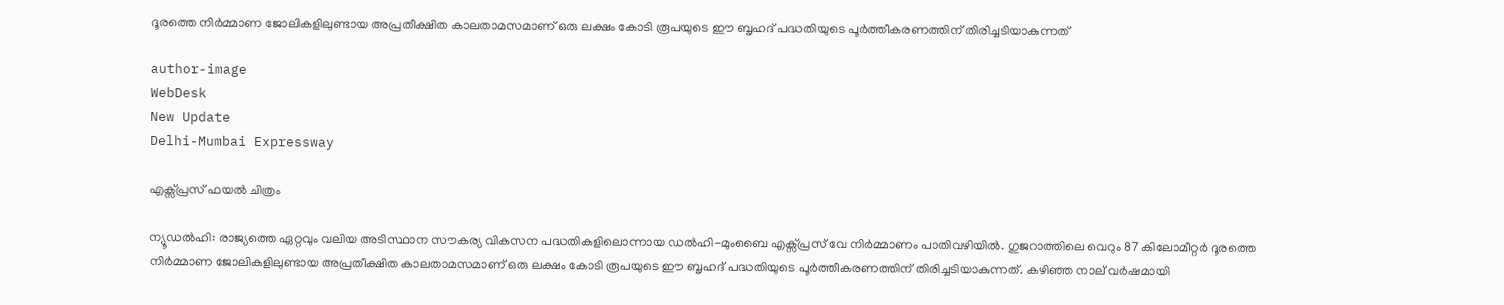ദൂരത്തെ നിർമ്മാണ ജോലികളിലുണ്ടായ അപ്രതീക്ഷിത കാലതാമസമാണ് ഒരു ലക്ഷം കോടി രൂപയുടെ ഈ ബൃഹദ് പദ്ധതിയുടെ പൂർത്തീകരണത്തിന് തിരിച്ചടിയാകുന്നത്

author-image
WebDesk
New Update
Delhi-Mumbai Expressway

എക്സ്പ്രസ് ഫയൽ ചിത്രം

ന്യൂഡൽഹി: രാജ്യത്തെ ഏറ്റവും വലിയ അടിസ്ഥാന സൗകര്യ വികസന പദ്ധതികളിലൊന്നായ ഡൽഹി-മുംബൈ എക്സ്പ്രസ് വേ നിർമ്മാണം പാതിവഴിയിൽ. ഗുജറാത്തിലെ വെറും 87 കിലോമീറ്റർ ദൂരത്തെ നിർമ്മാണ ജോലികളിലുണ്ടായ അപ്രതീക്ഷിത കാലതാമസമാണ് ഒരു ലക്ഷം കോടി രൂപയുടെ ഈ ബൃഹദ് പദ്ധതിയുടെ പൂർത്തീകരണത്തിന് തിരിച്ചടിയാകുന്നത്. കഴിഞ്ഞ നാല് വർഷമായി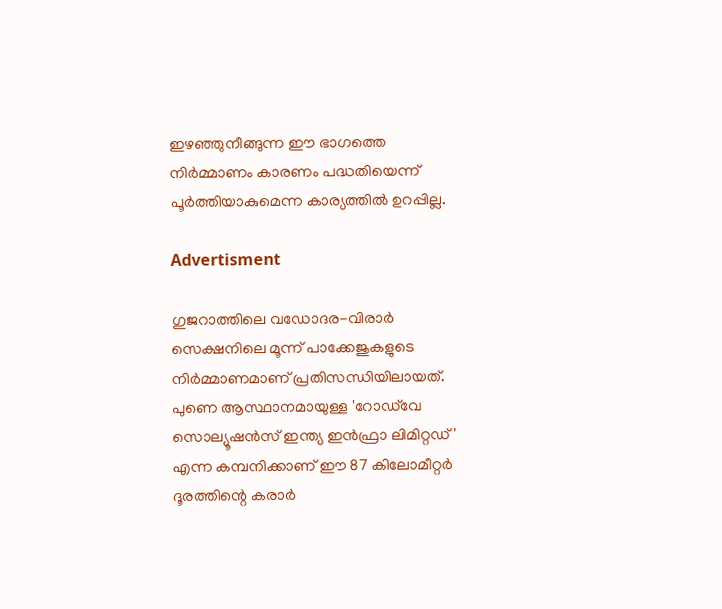ഇഴഞ്ഞുനീങ്ങുന്ന ഈ ഭാഗത്തെ നിർമ്മാണം കാരണം പദ്ധതിയെന്ന് പൂർത്തിയാകുമെന്ന കാര്യത്തിൽ ഉറപ്പില്ല.

Advertisment

ഗുജറാത്തിലെ വഡോദര-വിരാർ സെക്ഷനിലെ മൂന്ന് പാക്കേജുകളുടെ നിർമ്മാണമാണ് പ്രതിസന്ധിയിലായത്. പുണെ ആസ്ഥാനമായുള്ള 'റോഡ്‌വേ സൊല്യൂഷൻസ് ഇന്ത്യ ഇൻഫ്രാ ലിമിറ്റഡ്' എന്ന കമ്പനിക്കാണ് ഈ 87 കിലോമീറ്റർ ദൂരത്തിന്റെ കരാർ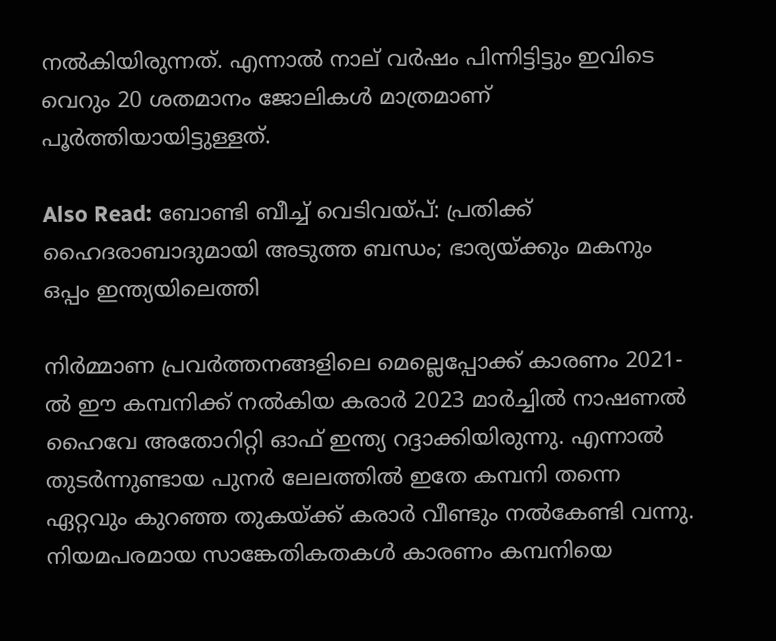നൽകിയിരുന്നത്. എന്നാൽ നാല് വർഷം പിന്നിട്ടിട്ടും ഇവിടെ വെറും 20 ശതമാനം ജോലികൾ മാത്രമാണ് പൂർത്തിയായിട്ടുള്ളത്.

Also Read: ബോണ്ടി ബീച്ച് വെടിവയ്പ്: പ്രതിക്ക് ഹൈദരാബാദുമായി അടുത്ത ബന്ധം; ഭാര്യയ്ക്കും മകനും ഒപ്പം ഇന്ത്യയിലെത്തി

നിർമ്മാണ പ്രവർത്തനങ്ങളിലെ മെല്ലെപ്പോക്ക് കാരണം 2021-ൽ ഈ കമ്പനിക്ക് നൽകിയ കരാർ 2023 മാർച്ചിൽ നാഷണൽ ഹൈവേ അതോറിറ്റി ഓഫ് ഇന്ത്യ റദ്ദാക്കിയിരുന്നു. എന്നാൽ തുടർന്നുണ്ടായ പുനർ ലേലത്തിൽ ഇതേ കമ്പനി തന്നെ ഏറ്റവും കുറഞ്ഞ തുകയ്ക്ക് കരാർ വീണ്ടും നൽകേണ്ടി വന്നു. നിയമപരമായ സാങ്കേതികതകൾ കാരണം കമ്പനിയെ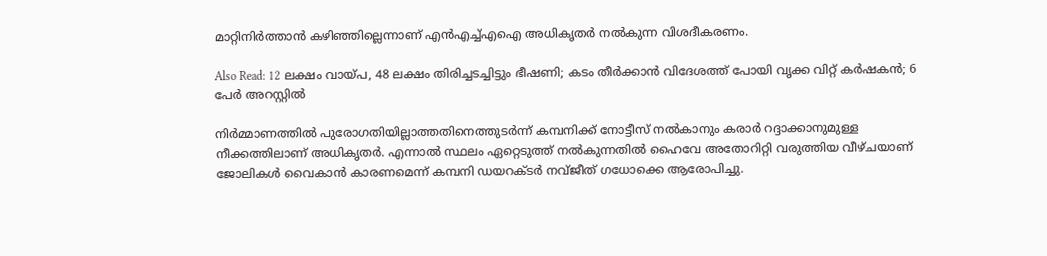മാറ്റിനിർത്താൻ കഴിഞ്ഞില്ലെന്നാണ് എൻഎച്ച്എഐ അധികൃതർ നൽകുന്ന വിശദീകരണം.

Also Read: 12 ലക്ഷം വായ്പ, 48 ലക്ഷം തിരിച്ചടച്ചിട്ടും ഭീഷണി; കടം തീർക്കാൻ വിദേശത്ത് പോയി വൃക്ക വിറ്റ് കർഷകൻ; 6 പേർ അറസ്റ്റിൽ

നിർമ്മാണത്തിൽ പുരോഗതിയില്ലാത്തതിനെത്തുടർന്ന് കമ്പനിക്ക് നോട്ടീസ് നൽകാനും കരാർ റദ്ദാക്കാനുമുള്ള നീക്കത്തിലാണ് അധികൃതർ. എന്നാൽ സ്ഥലം ഏറ്റെടുത്ത് നൽകുന്നതിൽ ഹൈവേ അതോറിറ്റി വരുത്തിയ വീഴ്ചയാണ് ജോലികൾ വൈകാൻ കാരണമെന്ന് കമ്പനി ഡയറക്ടർ നവ്ജീത് ഗധോക്കെ ആരോപിച്ചു.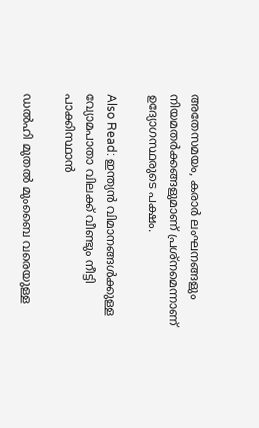അതേസമയം, കരാർ ലംഘനങ്ങളും നിയമതർക്കങ്ങളുമാണ് പ്രശ്നമെന്നാണ് ഉദ്യോഗസ്ഥരുടെ പക്ഷം.

Also Read: ഇന്ത്യൻ വിമാനങ്ങൾക്കുള്ള വ്യോമപാതാ വിലക്ക് വീണ്ടും നീട്ടി പാക്കിസ്ഥാൻ

ഡൽഹി മുതൽ മുംബൈ വരെയുള്ള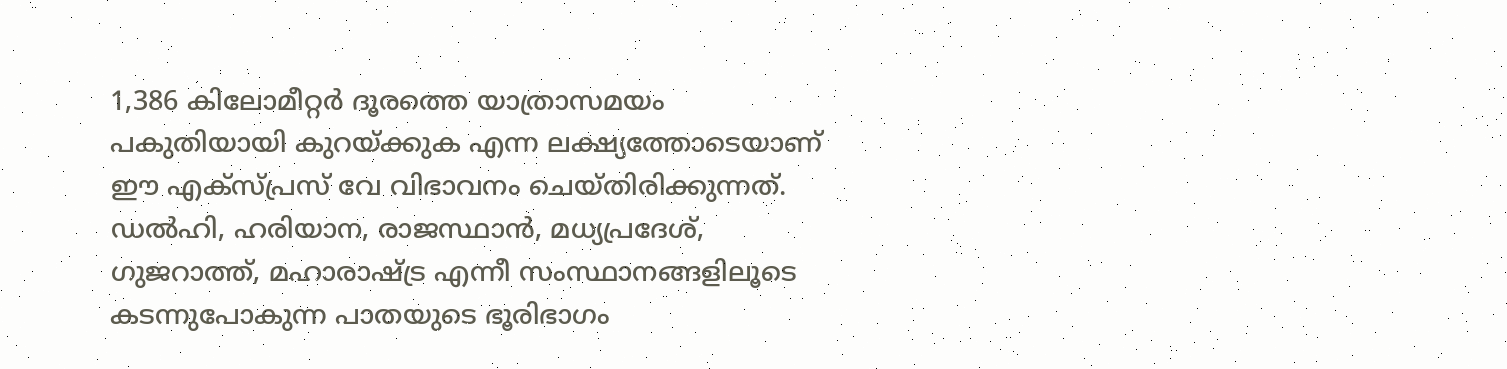1,386 കിലോമീറ്റർ ദൂരത്തെ യാത്രാസമയം പകുതിയായി കുറയ്ക്കുക എന്ന ലക്ഷ്യത്തോടെയാണ് ഈ എക്സ്പ്രസ് വേ വിഭാവനം ചെയ്തിരിക്കുന്നത്. ഡൽഹി, ഹരിയാന, രാജസ്ഥാൻ, മധ്യപ്രദേശ്, ഗുജറാത്ത്, മഹാരാഷ്ട്ര എന്നീ സംസ്ഥാനങ്ങളിലൂടെ കടന്നുപോകുന്ന പാതയുടെ ഭൂരിഭാഗം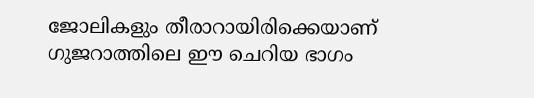ജോലികളും തീരാറായിരിക്കെയാണ് ഗുജറാത്തിലെ ഈ ചെറിയ ഭാഗം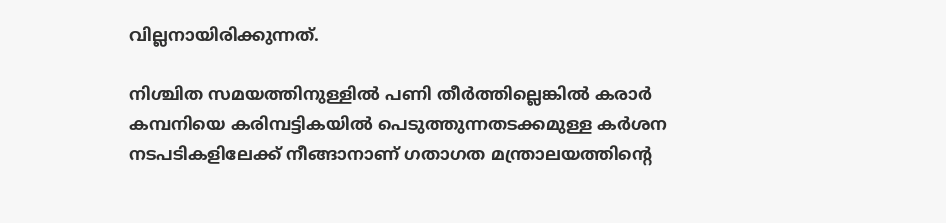വില്ലനായിരിക്കുന്നത്.

നിശ്ചിത സമയത്തിനുള്ളിൽ പണി തീർത്തില്ലെങ്കിൽ കരാർ കമ്പനിയെ കരിമ്പട്ടികയിൽ പെടുത്തുന്നതടക്കമുള്ള കർശന നടപടികളിലേക്ക് നീങ്ങാനാണ് ഗതാഗത മന്ത്രാലയത്തിന്റെ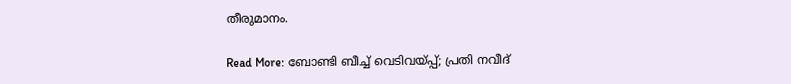തീരുമാനം.

Read More: ബോണ്ടി ബീച്ച് വെടിവയ്പ്പ്; പ്രതി നവീദ്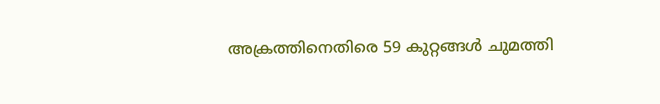അക്രത്തിനെതിരെ 59 കുറ്റങ്ങൾ ചുമത്തി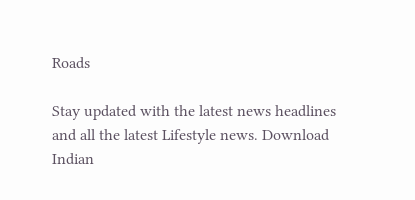Roads

Stay updated with the latest news headlines and all the latest Lifestyle news. Download Indian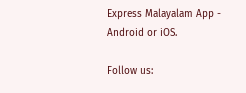Express Malayalam App - Android or iOS.

Follow us: